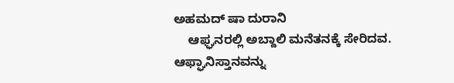ಅಹಮದ್ ಷಾ ದುರಾನಿ
    ಆಫ್ಘನರಲ್ಲಿ ಅಬ್ದಾಲಿ ಮನೆತನಕ್ಕೆ ಸೇರಿದವ. ಆಫ್ಘಾನಿಸ್ತಾನವನ್ನು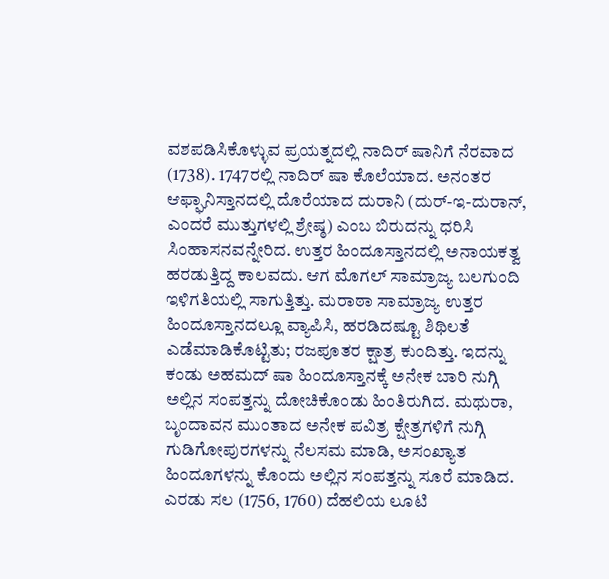ವಶಪಡಿಸಿಕೊಳ್ಳುವ ಪ್ರಯತ್ನದಲ್ಲಿ ನಾದಿರ್ ಷಾನಿಗೆ ನೆರವಾದ (1738). 1747ರಲ್ಲಿ ನಾದಿರ್ ಷಾ ಕೊಲೆಯಾದ. ಅನಂತರ ಆಫ್ಘಾನಿಸ್ತಾನದಲ್ಲಿ ದೊರೆಯಾದ ದುರಾನಿ (ದುರ್-ಇ-ದುರಾನ್, ಎಂದರೆ ಮುತ್ತುಗಳಲ್ಲಿ ಶ್ರೇಷ್ಠ) ಎಂಬ ಬಿರುದನ್ನು ಧರಿಸಿ ಸಿಂಹಾಸನವನ್ನೇರಿದ. ಉತ್ತರ ಹಿಂದೂಸ್ತಾನದಲ್ಲಿ ಅನಾಯಕತ್ವ ಹರಡುತ್ತಿದ್ದ ಕಾಲವದು. ಆಗ ಮೊಗಲ್ ಸಾಮ್ರಾಜ್ಯ ಬಲಗುಂದಿ ಇಳಿಗತಿಯಲ್ಲಿ ಸಾಗುತ್ತಿತ್ತು. ಮರಾಠಾ ಸಾಮ್ರಾಜ್ಯ ಉತ್ತರ ಹಿಂದೂಸ್ತಾನದಲ್ಲೂ ವ್ಯಾಪಿಸಿ, ಹರಡಿದಷ್ಟೂ ಶಿಥಿಲತೆ ಎಡೆಮಾಡಿಕೊಟ್ಟಿತು; ರಜಪೂತರ ಕ್ಷಾತ್ರ ಕುಂದಿತ್ತು. ಇದನ್ನು ಕಂಡು ಅಹಮದ್ ಷಾ ಹಿಂದೂಸ್ತಾನಕ್ಕೆ ಅನೇಕ ಬಾರಿ ನುಗ್ಗಿ ಅಲ್ಲಿನ ಸಂಪತ್ತನ್ನು ದೋಚಿಕೊಂಡು ಹಿಂತಿರುಗಿದ. ಮಥುರಾ, ಬೃಂದಾವನ ಮುಂತಾದ ಅನೇಕ ಪವಿತ್ರ ಕ್ಷೇತ್ರಗಳಿಗೆ ನುಗ್ಗಿ ಗುಡಿಗೋಪುರಗಳನ್ನು ನೆಲಸಮ ಮಾಡಿ, ಅಸಂಖ್ಯಾತ ಹಿಂದೂಗಳನ್ನು ಕೊಂದು ಅಲ್ಲಿನ ಸಂಪತ್ತನ್ನು ಸೂರೆ ಮಾಡಿದ. ಎರಡು ಸಲ (1756, 1760) ದೆಹಲಿಯ ಲೂಟಿ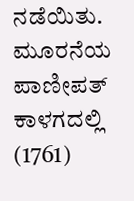ನಡೆಯಿತು. ಮೂರನೆಯ ಪಾಣೀಪತ್ ಕಾಳಗದಲ್ಲಿ (1761)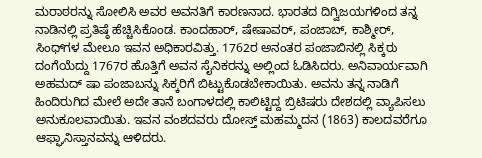ಮರಾಠರನ್ನು ಸೋಲಿಸಿ ಅವರ ಅವನತಿಗೆ ಕಾರಣನಾದ. ಭಾರತದ ದಿಗ್ವಿಜಯಗಳಿಂದ ತನ್ನ ನಾಡಿನಲ್ಲಿ ಪ್ರತಿಷ್ಠೆ ಹೆಚ್ಚಿಸಿಕೊಂಡ. ಕಾಂದಹಾರ್, ಷೇಷಾವರ್, ಪಂಜಾಬ್, ಕಾಶ್ಮೀರ್, ಸಿಂಧ್‍ಗಳ ಮೇಲೂ ಇವನ ಅಧಿಕಾರವಿತ್ತು. 1762ರ ಅನಂತರ ಪಂಜಾಬಿನಲ್ಲಿ ಸಿಕ್ಕರು ದಂಗೆಯೆದ್ದು 1767ರ ಹೊತ್ತಿಗೆ ಅವನ ಸೈನಿಕರನ್ನು ಅಲ್ಲಿಂದ ಓಡಿಸಿದರು. ಅನಿವಾರ್ಯವಾಗಿ ಅಹಮದ್ ಷಾ ಪಂಜಾಬನ್ನು ಸಿಕ್ಕರಿಗೆ ಬಿಟ್ಟುಕೊಡಬೇಕಾಯಿತು. ಅವನು ತನ್ನ ನಾಡಿಗೆ ಹಿಂದಿರುಗಿದ ಮೇಲೆ ಅದೇ ತಾನೆ ಬಂಗಾಳದಲ್ಲಿ ಕಾಲಿಟ್ಟಿದ್ದ ಬ್ರಿಟಿಷರು ದೇಶದಲ್ಲಿ ವ್ಯಾಪಿಸಲು ಅನುಕೂಲವಾಯಿತು. ಇವನ ವಂಶದವರು ದೋಸ್ತ್ ಮಹಮ್ಮದನ (1863) ಕಾಲದವರೆಗೂ ಆಫ್ಘಾನಿಸ್ತಾನವನ್ನು ಆಳಿದರು.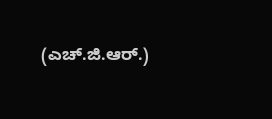(ಎಚ್.ಜಿ.ಆರ್.)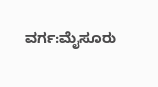ವರ್ಗ:ಮೈಸೂರು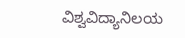ವಿಶ್ವವಿದ್ಯಾನಿಲಯ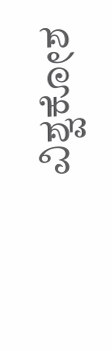ವಿಶ್ವಕೋಶ